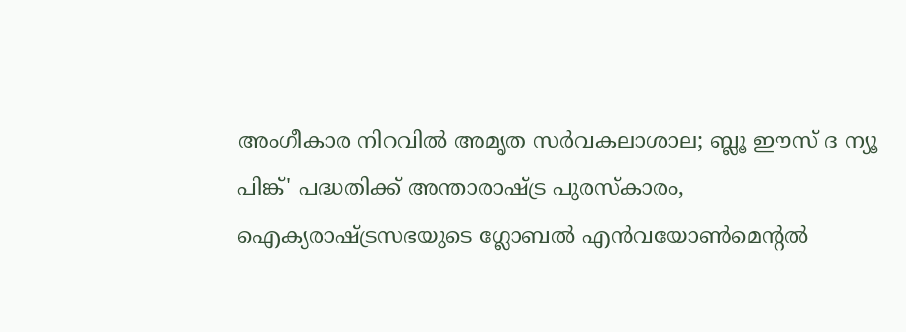അംഗീകാര നിറവിൽ അമൃത സർവകലാശാല; ബ്ലൂ ഈസ് ദ ന്യൂ പിങ്ക്' പദ്ധതിക്ക് അന്താരാഷ്ട്ര പുരസ്കാരം,
ഐക്യരാഷ്ട്രസഭയുടെ ഗ്ലോബൽ എൻവയോൺമെന്റൽ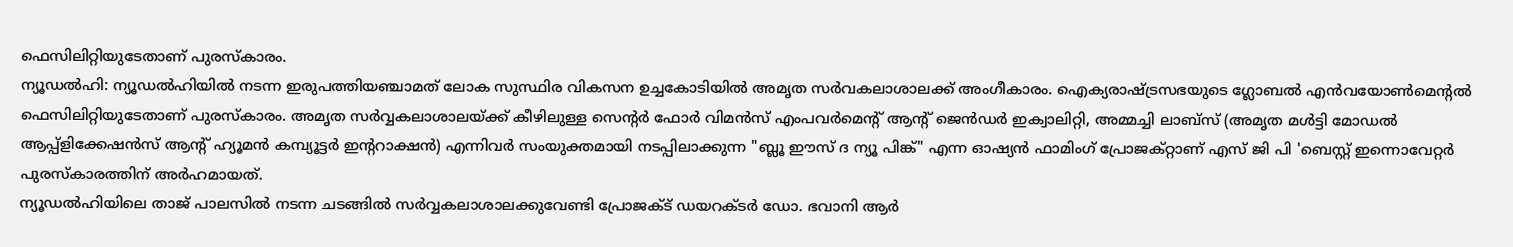ഫെസിലിറ്റിയുടേതാണ് പുരസ്കാരം.
ന്യൂഡൽഹി: ന്യൂഡൽഹിയിൽ നടന്ന ഇരുപത്തിയഞ്ചാമത് ലോക സുസ്ഥിര വികസന ഉച്ചകോടിയിൽ അമൃത സർവകലാശാലക്ക് അംഗീകാരം. ഐക്യരാഷ്ട്രസഭയുടെ ഗ്ലോബൽ എൻവയോൺമെന്റൽ ഫെസിലിറ്റിയുടേതാണ് പുരസ്കാരം. അമൃത സർവ്വകലാശാലയ്ക്ക് കീഴിലുള്ള സെന്റർ ഫോർ വിമൻസ് എംപവർമെന്റ് ആന്റ് ജെൻഡർ ഇക്വാലിറ്റി, അമ്മച്ചി ലാബ്സ് (അമൃത മൾട്ടി മോഡൽ ആപ്പ്ളിക്കേഷൻസ് ആന്റ് ഹ്യൂമൻ കമ്പ്യൂട്ടർ ഇന്ററാക്ഷൻ) എന്നിവർ സംയുക്തമായി നടപ്പിലാക്കുന്ന "ബ്ലൂ ഈസ് ദ ന്യൂ പിങ്ക്" എന്ന ഓഷ്യൻ ഫാമിംഗ് പ്രോജക്റ്റാണ് എസ് ജി പി 'ബെസ്റ്റ് ഇന്നൊവേറ്റർ പുരസ്കാരത്തിന് അർഹമായത്.
ന്യൂഡൽഹിയിലെ താജ് പാലസിൽ നടന്ന ചടങ്ങിൽ സർവ്വകലാശാലക്കുവേണ്ടി പ്രോജക്ട് ഡയറക്ടർ ഡോ. ഭവാനി ആർ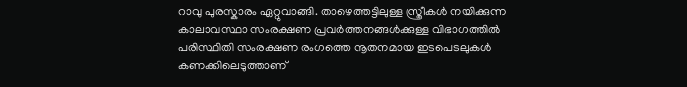റാവു പുരസ്കാരം ഏറ്റുവാങ്ങി. താഴെത്തട്ടിലുള്ള സ്ത്രീകൾ നയിക്കുന്ന കാലാവസ്ഥാ സംരക്ഷണ പ്രവർത്തനങ്ങൾക്കുള്ള വിഭാഗത്തിൽ പരിസ്ഥിതി സംരക്ഷണ രംഗത്തെ നൂതനമായ ഇടപെടലുകൾ കണക്കിലെടുത്താണ്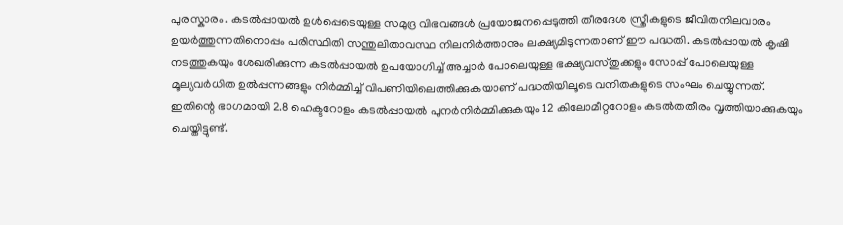പുരസ്കാരം. കടൽപ്പായൽ ഉൾപ്പെടെയുള്ള സമുദ്ര വിഭവങ്ങൾ പ്രയോജനപ്പെടുത്തി തീരദേശ സ്ത്രീകളുടെ ജീവിതനിലവാരം ഉയർത്തുന്നതിനൊപ്പം പരിസ്ഥിതി സന്തുലിതാവസ്ഥ നിലനിർത്താനും ലക്ഷ്യമിടുന്നതാണ് ഈ പദ്ധതി. കടൽപ്പായൽ കൃഷി നടത്തുകയും ശേഖരിക്കുന്ന കടൽപ്പായൽ ഉപയോഗിച്ച് അച്ചാർ പോലെയുള്ള ഭക്ഷ്യവസ്തുക്കളും സോപ്പ് പോലെയുള്ള മൂല്യവർധിത ഉൽപ്പന്നങ്ങളും നിർമ്മിച്ച് വിപണിയിലെത്തിക്കുകയാണ് പദ്ധതിയിലൂടെ വനിതകളുടെ സംഘം ചെയ്യുന്നത്.
ഇതിന്റെ ഭാഗമായി 2.8 ഹെക്ടറോളം കടൽപ്പായൽ പുനർനിർമ്മിക്കുകയും 12 കിലോമീറ്ററോളം കടൽതതീരം വൃത്തിയാക്കുകയും ചെയ്തിട്ടുണ്ട്.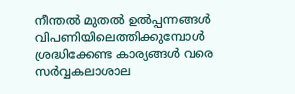നീന്തൽ മുതൽ ഉൽപ്പന്നങ്ങൾ വിപണിയിലെത്തിക്കുമ്പോൾ ശ്രദ്ധിക്കേണ്ട കാര്യങ്ങൾ വരെ സർവ്വകലാശാല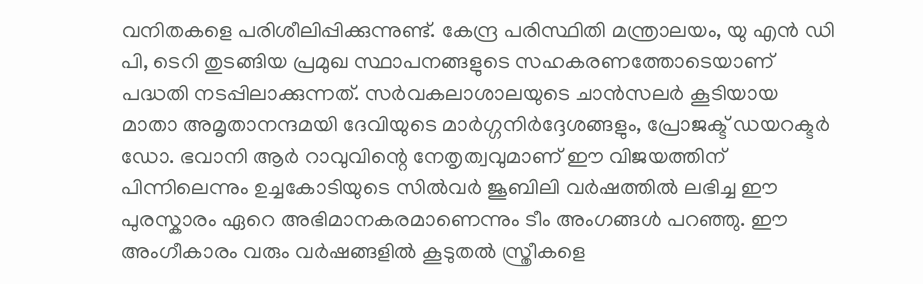വനിതകളെ പരിശീലിപ്പിക്കുന്നുണ്ട്. കേന്ദ്ര പരിസ്ഥിതി മന്ത്രാലയം, യു എൻ ഡി പി, ടെറി തുടങ്ങിയ പ്രമുഖ സ്ഥാപനങ്ങളുടെ സഹകരണത്തോടെയാണ് പദ്ധതി നടപ്പിലാക്കുന്നത്. സർവകലാശാലയുടെ ചാൻസലർ കൂടിയായ മാതാ അമൃതാനന്ദമയി ദേവിയുടെ മാർഗ്ഗനിർദ്ദേശങ്ങളും, പ്രോജക്ട് ഡയറക്ടർ ഡോ. ഭവാനി ആർ റാവുവിന്റെ നേതൃത്വവുമാണ് ഈ വിജയത്തിന് പിന്നിലെന്നും ഉച്ചകോടിയുടെ സിൽവർ ജൂബിലി വർഷത്തിൽ ലഭിച്ച ഈ പുരസ്കാരം ഏറെ അഭിമാനകരമാണെന്നും ടീം അംഗങ്ങൾ പറഞ്ഞു. ഈ അംഗീകാരം വരും വർഷങ്ങളിൽ കൂടുതൽ സ്ത്രീകളെ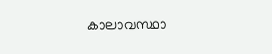കാലാവസ്ഥാ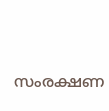സംരക്ഷണ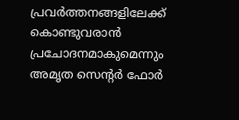പ്രവർത്തനങ്ങളിലേക്ക് കൊണ്ടുവരാൻ പ്രചോദനമാകുമെന്നും അമൃത സെന്റർ ഫോർ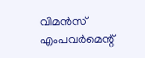വിമൻസ് എംപവർമെന്റ്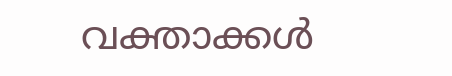വക്താക്കൾ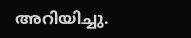അറിയിച്ചു.